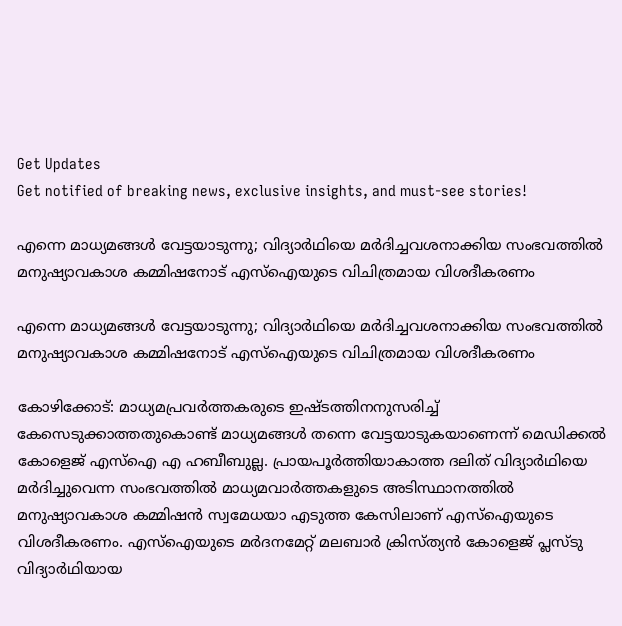Get Updates
Get notified of breaking news, exclusive insights, and must-see stories!

എന്നെ മാധ്യമങ്ങള്‍ വേട്ടയാടുന്നു; വിദ്യാര്‍ഥിയെ മര്‍ദിച്ചവശനാക്കിയ സംഭവത്തില്‍ മനുഷ്യാവകാശ കമ്മിഷനോട് എസ്‌ഐയുടെ വിചിത്രമായ വിശദീകരണം

എന്നെ മാധ്യമങ്ങള്‍ വേട്ടയാടുന്നു; വിദ്യാര്‍ഥിയെ മര്‍ദിച്ചവശനാക്കിയ സംഭവത്തില്‍ മനുഷ്യാവകാശ കമ്മിഷനോട് എസ്‌ഐയുടെ വിചിത്രമായ വിശദീകരണം

കോഴിക്കോട്: മാധ്യമപ്രവര്‍ത്തകരുടെ ഇഷ്ടത്തിനനുസരിച്ച് കേസെടുക്കാത്തതുകൊണ്ട് മാധ്യമങ്ങള്‍ തന്നെ വേട്ടയാടുകയാണെന്ന് മെഡിക്കല്‍ കോളെജ് എസ്‌ഐ എ ഹബീബുല്ല. പ്രായപൂര്‍ത്തിയാകാത്ത ദലിത് വിദ്യാര്‍ഥിയെ മര്‍ദിച്ചുവെന്ന സംഭവത്തില്‍ മാധ്യമവാര്‍ത്തകളുടെ അടിസ്ഥാനത്തില്‍ മനുഷ്യാവകാശ കമ്മിഷന്‍ സ്വമേധയാ എടുത്ത കേസിലാണ് എസ്‌ഐയുടെ വിശദീകരണം. എസ്‌ഐയുടെ മര്‍ദനമേറ്റ് മലബാര്‍ ക്രിസ്ത്യന്‍ കോളെജ് പ്ലസ്ടു വിദ്യാര്‍ഥിയായ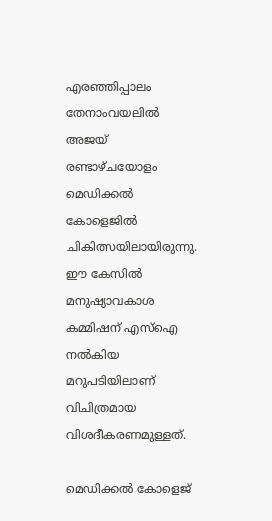എരഞ്ഞിപ്പാലം തേനാംവയലില്‍ അജയ് രണ്ടാഴ്ചയോളം മെഡിക്കല്‍ കോളെജില്‍ ചികിത്സയിലായിരുന്നു. ഈ കേസില്‍ മനുഷ്യാവകാശ കമ്മിഷന് എസ്‌ഐ നല്‍കിയ മറുപടിയിലാണ് വിചിത്രമായ വിശദീകരണമുള്ളത്.

മെഡിക്കല്‍ കോളെജ്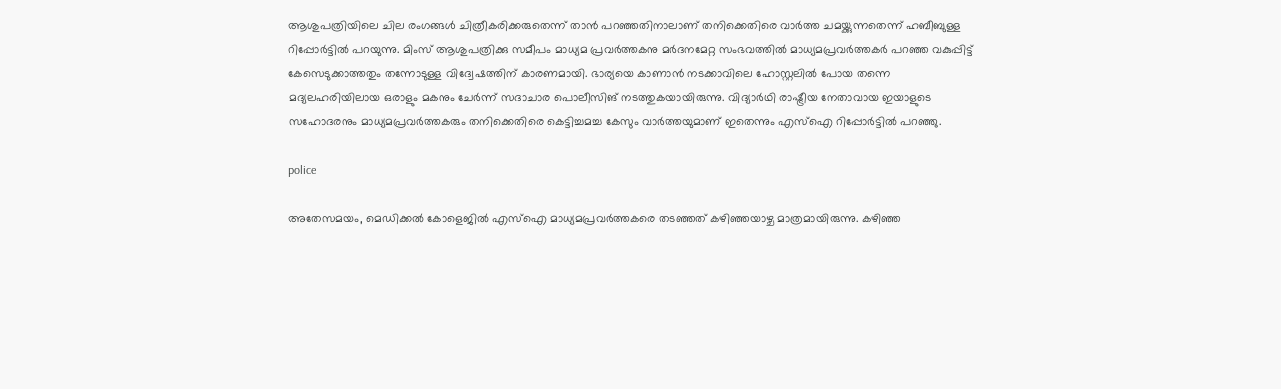ആശുപത്രിയിലെ ചില രംഗങ്ങള്‍ ചിത്രീകരിക്കരുതെന്ന് താന്‍ പറഞ്ഞതിനാലാണ് തനിക്കെതിരെ വാര്‍ത്ത ചമയ്ക്കുന്നതെന്ന് ഹബീബുള്ള റിപ്പോര്‍ട്ടില്‍ പറയുന്നു. മിംസ് ആശുപത്രിക്കു സമീപം മാധ്യമ പ്രവര്‍ത്തകനു മര്‍ദനമേറ്റ സംഭവത്തില്‍ മാധ്യമപ്രവര്‍ത്തകര്‍ പറഞ്ഞ വകുപ്പിട്ട് കേസെടുക്കാത്തതും തന്നോടുള്ള വിദ്വേഷത്തിന് കാരണമായി. ഭാര്യയെ കാണാന്‍ നടക്കാവിലെ ഹോസ്റ്റലില്‍ പോയ തന്നെ മദ്യലഹരിയിലായ ഒരാളും മകനും ചേർന്ന് സദാചാര പൊലീസിങ് നടത്തുകയായിരുന്നു. വിദ്യാര്‍ഥി രാഷ്ട്രീയ നേതാവായ ഇയാളുടെ സഹോദരനും മാധ്യമപ്രവര്‍ത്തകരും തനിക്കെതിരെ കെട്ടിച്ചമച്ച കേസും വാര്‍ത്തയുമാണ് ഇതെന്നും എസ്‌ഐ റിപ്പോര്‍ട്ടില്‍ പറഞ്ഞു.

police

അതേസമയം, മെഡിക്കല്‍ കോളെജില്‍ എസ്‌ഐ മാധ്യമപ്രവര്‍ത്തകരെ തടഞ്ഞത് കഴിഞ്ഞയാഴ്ച മാത്രമായിരുന്നു. കഴിഞ്ഞ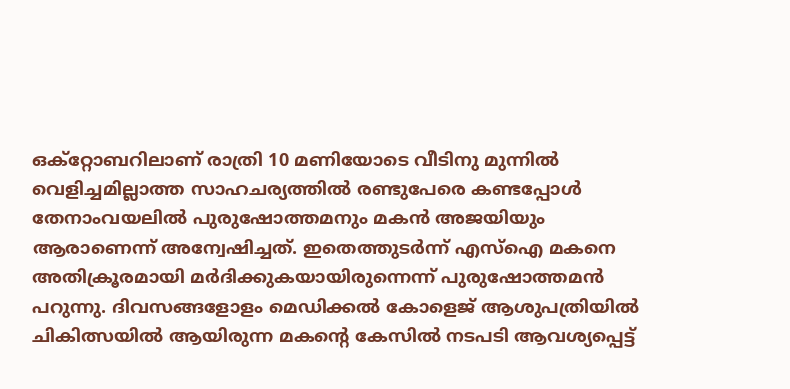ഒക്‌റ്റോബറിലാണ് രാത്രി 10 മണിയോടെ വീടിനു മുന്നില്‍ വെളിച്ചമില്ലാത്ത സാഹചര്യത്തില്‍ രണ്ടുപേരെ കണ്ടപ്പോള്‍ തേനാംവയലില്‍ പുരുഷോത്തമനും മകന്‍ അജയിയും ആരാണെന്ന് അന്വേഷിച്ചത്. ഇതെത്തുടര്‍ന്ന് എസ്‌ഐ മകനെ അതിക്രൂരമായി മര്‍ദിക്കുകയായിരുന്നെന്ന് പുരുഷോത്തമന്‍ പറുന്നു. ദിവസങ്ങളോളം മെഡിക്കല്‍ കോളെജ് ആശുപത്രിയില്‍ ചികിത്സയില്‍ ആയിരുന്ന മകന്‍റെ കേസില്‍ നടപടി ആവശ്യപ്പെട്ട്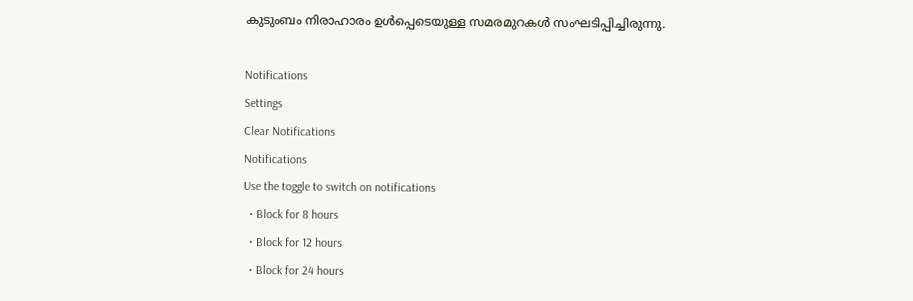കുടുംബം നിരാഹാരം ഉള്‍പ്പെടെയുള്ള സമരമുറകള്‍ സംഘടിപ്പിച്ചിരുന്നു.

Notifications
Settings
Clear Notifications
Notifications
Use the toggle to switch on notifications
  • Block for 8 hours
  • Block for 12 hours
  • Block for 24 hours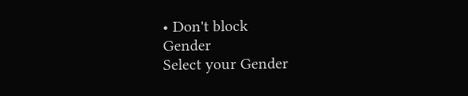• Don't block
Gender
Select your Gender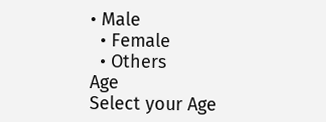• Male
  • Female
  • Others
Age
Select your Age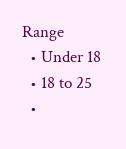Range
  • Under 18
  • 18 to 25
  •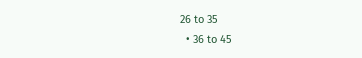26 to 35
  • 36 to 45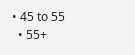• 45 to 55
  • 55+